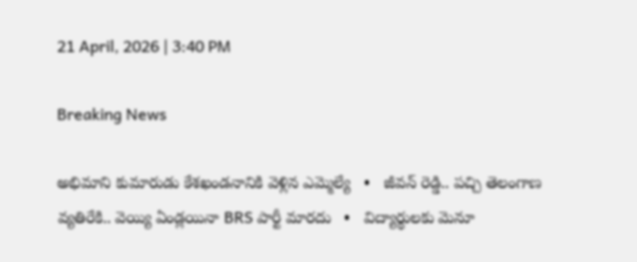21 April, 2026 | 3:40 PM

Breaking News

అభిమాని కుమారుడు కేశఖండనానికి వెళ్లిన ఎమ్మెల్యే   •   జీవన్ రెడ్డి.. పచ్చి తెలంగాణ వ్యతిరేకి.. వెయ్యి ఏండ్లయినా BRS పార్టీ మారదు   •   విద్యార్థులకు మెనూ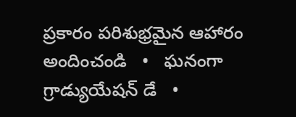ప్రకారం పరిశుభ్రమైన ఆహారం అందించండి   •   ఘనంగా గ్రాడ్యుయేషన్ డే   •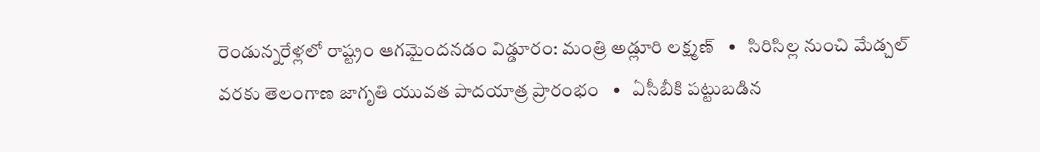రెండున్నరేళ్లలో రాష్ట్రం ఆగమైందనడం విడ్డూరం: మంత్రి అడ్లూరి లక్ష్మణ్   •   సిరిసిల్ల నుంచి మేడ్చల్ వరకు తెలంగాణ జాగృతి యువత పాదయాత్ర ప్రారంభం   •   ఏసీబీకి పట్టుబడిన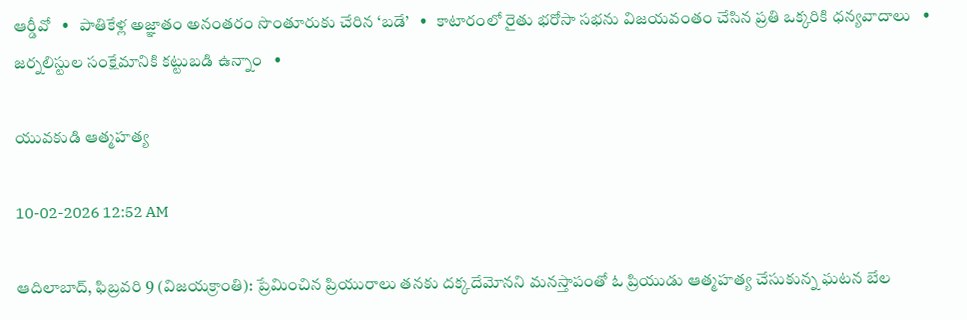ఆర్డీవో   •   పాతికేళ్ల అజ్ఞాతం అనంతరం సొంతూరుకు చేరిన ‘బడే’   •   కాటారంలో రైతు భరోసా సభను విజయవంతం చేసిన ప్రతి ఒక్కరికి ధన్యవాదాలు   •   జర్నలిస్టుల సంక్షేమానికి కట్టుబడి ఉన్నాం   •

యువకుడి ఆత్మహత్య

10-02-2026 12:52 AM

ఆదిలాబాద్, ఫిబ్రవరి 9 (విజయక్రాంతి): ప్రేమించిన ప్రియురాలు తనకు దక్కదేమోనని మనస్తాపంతో ఓ ప్రియుడు ఆత్మహత్య చేసుకున్న ఘటన బేల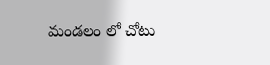మండలం లో చోటు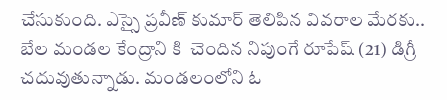చేసుకుంది. ఎస్సై ప్రవీణ్ కుమార్ తెలిపిన వివరాల మేరకు.. బేల మండల కేంద్రాని కి  చెందిన నిపుంగే రూపేష్ (21) డిగ్రీ చదువుతున్నాడు. మండలంలోని ఓ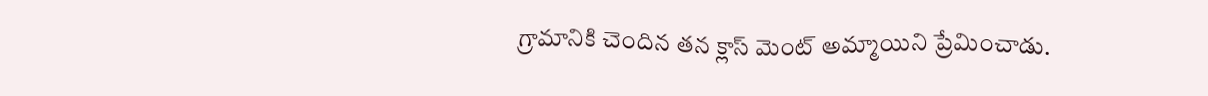గ్రామానికి చెందిన తన క్లాస్ మెంట్ అమ్మాయిని ప్రేమించాడు.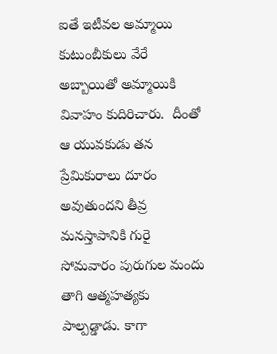ఐతే ఇటీవల అమ్మాయి కుటుంబీకులు వేరే అబ్బాయితో అమ్మాయికి వివాహం కుదిరిచారు.  దీంతో ఆ యువకుడు తన ప్రేమికురాలు దూరం అవుతుందని తీవ్ర మనస్తాపానికి గురై సోమవారం పురుగుల మందు తాగి ఆత్మహత్యకు పాల్పడ్డాడు. కాగా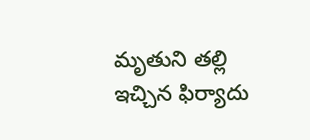మృతుని తల్లి ఇచ్చిన ఫిర్యాదు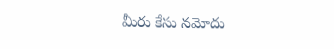మీరు కేసు నమోదు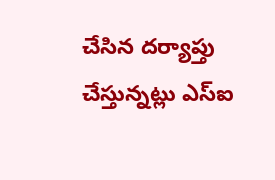చేసిన దర్యాప్తు చేస్తున్నట్లు ఎస్‌ఐ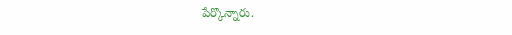పేర్కొన్నారు.